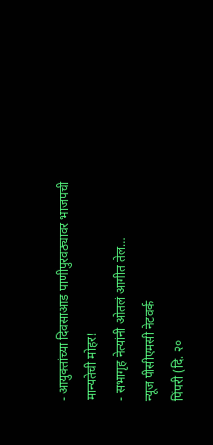- आयुक्तांच्या दिवसाआड पाणीपुरवठ्यावर भाजपची मान्यतेची मोहर!
- सभागृह नेत्यांनी ओतलं आगीत तेल…
न्यूज पीसीएमसी नेटवर्क
पिंपरी (दि. २०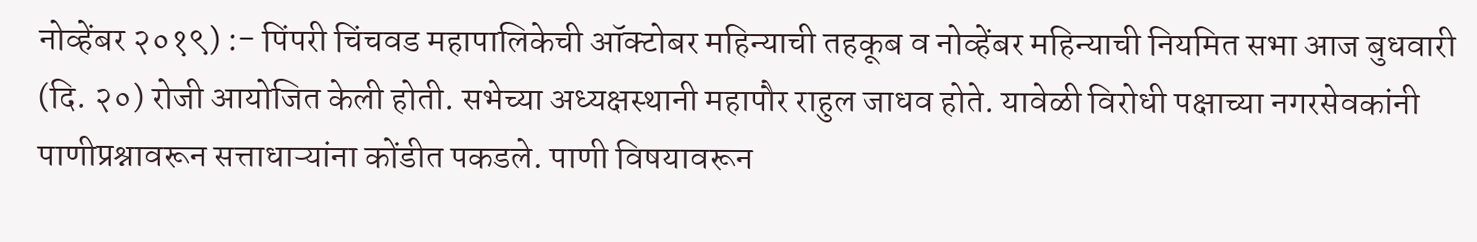नोव्हेंबर २०१९) :- पिंपरी चिंचवड महापालिकेची ऑक्टोबर महिन्याची तहकूब व नोव्हेंबर महिन्याची नियमित सभा आज बुधवारी (दि. २०) रोजी आयोजित केली होती. सभेच्या अध्यक्षस्थानी महापौर राहुल जाधव होते. यावेळी विरोधी पक्षाच्या नगरसेवकांनी पाणीप्रश्नावरून सत्ताधाऱ्यांना कोंडीत पकडले. पाणी विषयावरून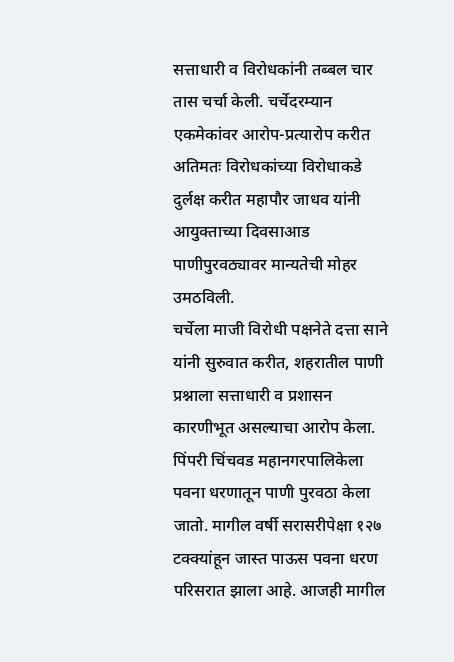सत्ताधारी व विरोधकांनी तब्बल चार तास चर्चा केली. चर्चेदरम्यान एकमेकांवर आरोप-प्रत्यारोप करीत अतिमतः विरोधकांच्या विरोधाकडे दुर्लक्ष करीत महापौर जाधव यांनी आयुक्ताच्या दिवसाआड पाणीपुरवठ्यावर मान्यतेची मोहर उमठविली.
चर्चेला माजी विरोधी पक्षनेते दत्ता साने यांनी सुरुवात करीत, शहरातील पाणी प्रश्नाला सत्ताधारी व प्रशासन कारणीभूत असल्याचा आरोप केला. पिंपरी चिंचवड महानगरपालिकेला पवना धरणातून पाणी पुरवठा केला जातो. मागील वर्षी सरासरीपेक्षा १२७ टक्क्यांहून जास्त पाऊस पवना धरण परिसरात झाला आहे. आजही मागील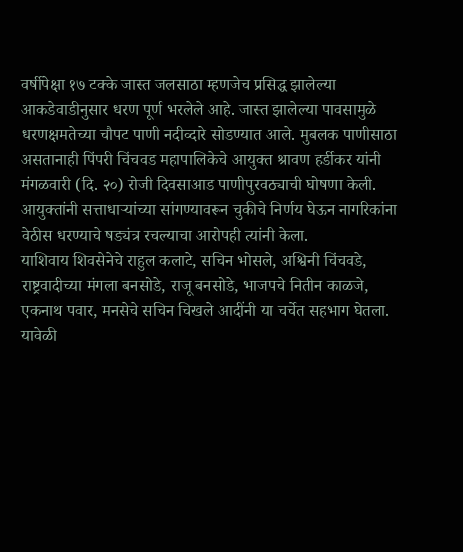वर्षीपेक्षा १७ टक्के जास्त जलसाठा म्हणजेच प्रसिद्ध झालेल्या आकडेवाडीनुसार धरण पूर्ण भरलेले आहे. जास्त झालेल्या पावसामुळे धरणक्षमतेच्या चौपट पाणी नदीव्दारे सोडण्यात आले. मुबलक पाणीसाठा असतानाही पिंपरी चिंचवड महापालिकेचे आयुक्त श्रावण हर्डीकर यांनी मंगळवारी (दि. २०) रोजी दिवसाआड पाणीपुरवठ्याची घोषणा केली. आयुक्तांनी सत्ताधाऱ्यांच्या सांगण्यावरून चुकीचे निर्णय घेऊन नागरिकांना वेठीस धरण्याचे षड्यंत्र रचल्याचा आरोपही त्यांनी केला.
याशिवाय शिवसेनेचे राहुल कलाटे, सचिन भोसले, अश्विनी चिंचवडे, राष्ट्रवादीच्या मंगला बनसोडे, राजू बनसोडे, भाजपचे नितीन काळजे, एकनाथ पवार, मनसेचे सचिन चिखले आदींनी या चर्चेत सहभाग घेतला. यावेळी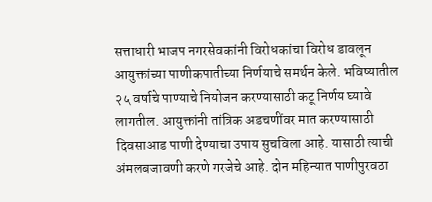सत्ताधारी भाजप नगरसेवकांनी विरोधकांचा विरोध डावलून आयुक्तांच्या पाणीकपातीच्या निर्णयाचे समर्थन केले. भविष्यातील २५ वर्षाचे पाण्याचे नियोजन करण्यासाठी कटू निर्णय घ्यावे लागतील. आयुक्तांनी तांत्रिक अडचणींवर मात करण्यासाठी दिवसाआड पाणी देण्याचा उपाय सुचविला आहे. यासाठी त्याची अंमलबजावणी करणे गरजेचे आहे. दोन महिन्यात पाणीपुरवठा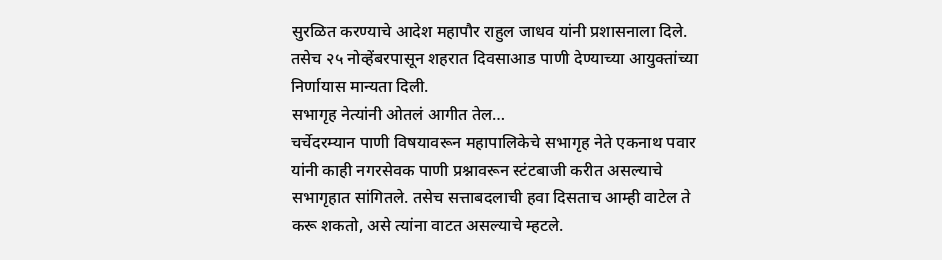सुरळित करण्याचे आदेश महापौर राहुल जाधव यांनी प्रशासनाला दिले. तसेच २५ नोव्हेंबरपासून शहरात दिवसाआड पाणी देण्याच्या आयुक्तांच्या निर्णायास मान्यता दिली.
सभागृह नेत्यांनी ओतलं आगीत तेल…
चर्चेदरम्यान पाणी विषयावरून महापालिकेचे सभागृह नेते एकनाथ पवार यांनी काही नगरसेवक पाणी प्रश्नावरून स्टंटबाजी करीत असल्याचे सभागृहात सांगितले. तसेच सत्ताबदलाची हवा दिसताच आम्ही वाटेल ते करू शकतो, असे त्यांना वाटत असल्याचे म्हटले.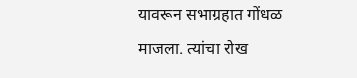यावरून सभाग्रहात गोंधळ माजला. त्यांचा रोख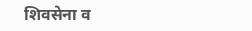शिवसेना व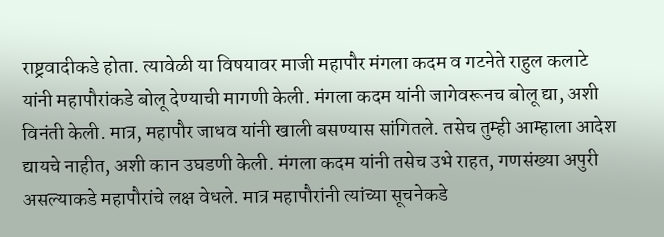राष्ट्रवादीकडे होता. त्यावेळी या विषयावर माजी महापौर मंगला कदम व गटनेते राहुल कलाटे यांनी महापौरांकडे बोलू देण्याची मागणी केली. मंगला कदम यांनी जागेवरूनच बोलू द्या, अशी विनंती केली. मात्र, महापौर जाधव यांनी खाली बसण्यास सांगितले. तसेच तुम्ही आम्हाला आदेश द्यायचे नाहीत, अशी कान उघडणी केली. मंगला कदम यांनी तसेच उभे राहत, गणसंख्या अपुरी असल्याकडे महापौरांचे लक्ष वेधले. मात्र महापौरांनी त्यांच्या सूचनेकडे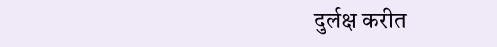दुर्लक्ष करीत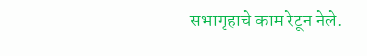सभागृहाचे काम रेटून नेले.